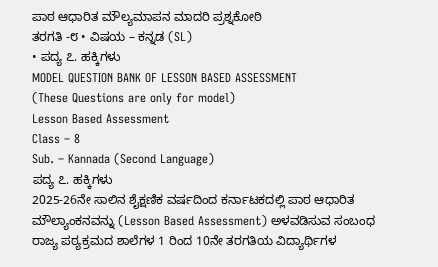ಪಾಠ ಆಧಾರಿತ ಮೌಲ್ಯಮಾಪನ ಮಾದರಿ ಪ್ರಶ್ನಕೋಠಿ
ತರಗತಿ -೮ • ವಿಷಯ – ಕನ್ನಡ (SL)
• ಪದ್ಯ ೭. ಹಕ್ಕಿಗಳು
MODEL QUESTION BANK OF LESSON BASED ASSESSMENT
(These Questions are only for model)
Lesson Based Assessment
Class – 8
Sub. – Kannada (Second Language)
ಪದ್ಯ ೭. ಹಕ್ಕಿಗಳು
2025-26ನೇ ಸಾಲಿನ ಶೈಕ್ಷಣಿಕ ವರ್ಷದಿಂದ ಕರ್ನಾಟಕದಲ್ಲಿ ಪಾಠ ಆಧಾರಿತ ಮೌಲ್ಯಾಂಕನವನ್ನು (Lesson Based Assessment) ಅಳವಡಿಸುವ ಸಂಬಂಧ ರಾಜ್ಯ ಪಠ್ಯಕ್ರಮದ ಶಾಲೆಗಳ 1 ರಿಂದ 10ನೇ ತರಗತಿಯ ವಿದ್ಯಾರ್ಥಿಗಳ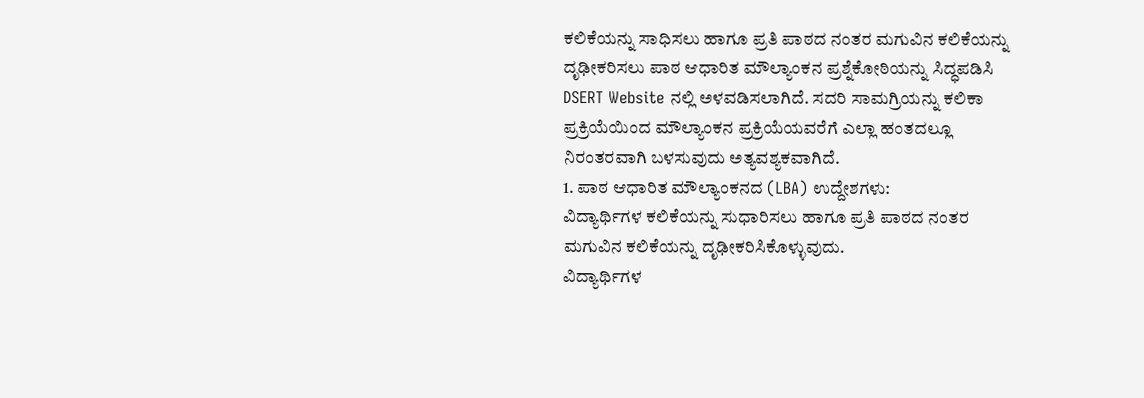ಕಲಿಕೆಯನ್ನು ಸಾಧಿಸಲು ಹಾಗೂ ಪ್ರತಿ ಪಾಠದ ನಂತರ ಮಗುವಿನ ಕಲಿಕೆಯನ್ನು ದೃಢೀಕರಿಸಲು ಪಾಠ ಆಧಾರಿತ ಮೌಲ್ಯಾಂಕನ ಪ್ರಶ್ನೆಕೋಠಿಯನ್ನು ಸಿದ್ಧಪಡಿಸಿ DSERT Website ನಲ್ಲಿ ಅಳವಡಿಸಲಾಗಿದೆ. ಸದರಿ ಸಾಮಗ್ರಿಯನ್ನು ಕಲಿಕಾ ಪ್ರಕ್ರಿಯೆಯಿಂದ ಮೌಲ್ಯಾಂಕನ ಪ್ರಕ್ರಿಯೆಯವರೆಗೆ ಎಲ್ಲಾ ಹಂತದಲ್ಲೂ ನಿರಂತರವಾಗಿ ಬಳಸುವುದು ಅತ್ಯವಶ್ಯಕವಾಗಿದೆ.
1. ಪಾಠ ಆಧಾರಿತ ಮೌಲ್ಯಾಂಕನದ (LBA) ಉದ್ದೇಶಗಳು:
ವಿದ್ಯಾರ್ಥಿಗಳ ಕಲಿಕೆಯನ್ನು ಸುಧಾರಿಸಲು ಹಾಗೂ ಪ್ರತಿ ಪಾಠದ ನಂತರ ಮಗುವಿನ ಕಲಿಕೆಯನ್ನು ದೃಢೀಕರಿಸಿಕೊಳ್ಳುವುದು.
ವಿದ್ಯಾರ್ಥಿಗಳ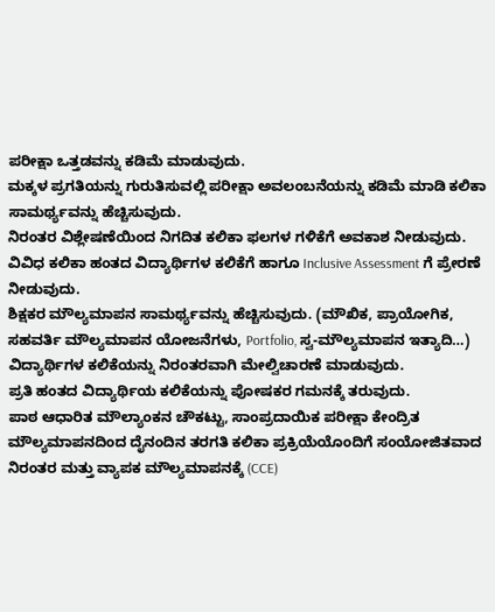ಪರೀಕ್ಷಾ ಒತ್ತಡವನ್ನು ಕಡಿಮೆ ಮಾಡುವುದು.
ಮಕ್ಕಳ ಪ್ರಗತಿಯನ್ನು ಗುರುತಿಸುವಲ್ಲಿ ಪರೀಕ್ಷಾ ಅವಲಂಬನೆಯನ್ನು ಕಡಿಮೆ ಮಾಡಿ ಕಲಿಕಾ ಸಾಮರ್ಥ್ಯವನ್ನು ಹೆಚ್ಚಿಸುವುದು.
ನಿರಂತರ ವಿಶ್ಲೇಷಣೆಯಿಂದ ನಿಗದಿತ ಕಲಿಕಾ ಫಲಗಳ ಗಳಿಕೆಗೆ ಅವಕಾಶ ನೀಡುವುದು.
ವಿವಿಧ ಕಲಿಕಾ ಹಂತದ ವಿದ್ಯಾರ್ಥಿಗಳ ಕಲಿಕೆಗೆ ಹಾಗೂ Inclusive Assessment ಗೆ ಪ್ರೇರಣೆ ನೀಡುವುದು.
ಶಿಕ್ಷಕರ ಮೌಲ್ಯಮಾಪನ ಸಾಮರ್ಥ್ಯವನ್ನು ಹೆಚ್ಚಿಸುವುದು. (ಮೌಖಿಕ, ಪ್ರಾಯೋಗಿಕ, ಸಹವರ್ತಿ ಮೌಲ್ಯಮಾಪನ ಯೋಜನೆಗಳು, Portfolio, ಸ್ವ-ಮೌಲ್ಯಮಾಪನ ಇತ್ಯಾದಿ…)
ವಿದ್ಯಾರ್ಥಿಗಳ ಕಲಿಕೆಯನ್ನು ನಿರಂತರವಾಗಿ ಮೇಲ್ವಿಚಾರಣೆ ಮಾಡುವುದು.
ಪ್ರತಿ ಹಂತದ ವಿದ್ಯಾರ್ಥಿಯ ಕಲಿಕೆಯನ್ನು ಪೋಷಕರ ಗಮನಕ್ಕೆ ತರುವುದು.
ಪಾಠ ಆಧಾರಿತ ಮೌಲ್ಯಾಂಕನ ಚೌಕಟ್ಟು, ಸಾಂಪ್ರದಾಯಿಕ ಪರೀಕ್ಷಾ ಕೇಂದ್ರಿತ ಮೌಲ್ಯಮಾಪನದಿಂದ ದೈನಂದಿನ ತರಗತಿ ಕಲಿಕಾ ಪ್ರಕ್ರಿಯೆಯೊಂದಿಗೆ ಸಂಯೋಜಿತವಾದ ನಿರಂತರ ಮತ್ತು ವ್ಯಾಪಕ ಮೌಲ್ಯಮಾಪನಕ್ಕೆ (CCE)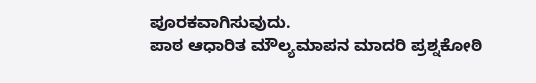ಪೂರಕವಾಗಿಸುವುದು.
ಪಾಠ ಆಧಾರಿತ ಮೌಲ್ಯಮಾಪನ ಮಾದರಿ ಪ್ರಶ್ನಕೋಠಿ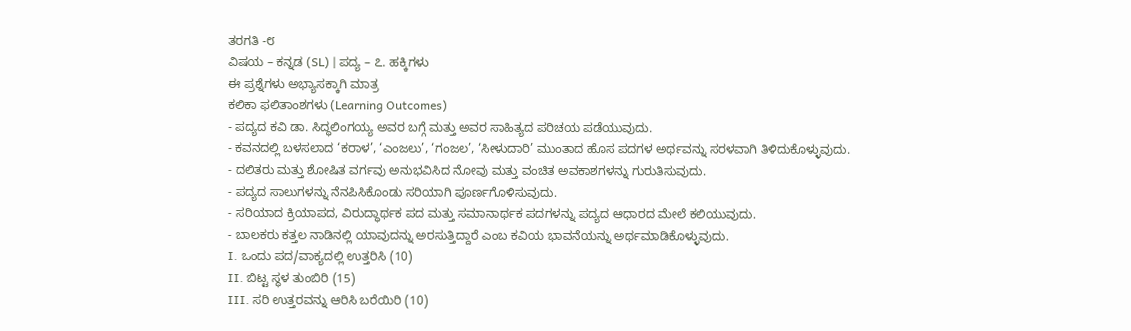ತರಗತಿ -೮
ವಿಷಯ – ಕನ್ನಡ (SL) | ಪದ್ಯ – ೭. ಹಕ್ಕಿಗಳು
ಈ ಪ್ರಶ್ನೆಗಳು ಅಭ್ಯಾಸಕ್ಕಾಗಿ ಮಾತ್ರ
ಕಲಿಕಾ ಫಲಿತಾಂಶಗಳು (Learning Outcomes)
- ಪದ್ಯದ ಕವಿ ಡಾ. ಸಿದ್ಧಲಿಂಗಯ್ಯ ಅವರ ಬಗ್ಗೆ ಮತ್ತು ಅವರ ಸಾಹಿತ್ಯದ ಪರಿಚಯ ಪಡೆಯುವುದು.
- ಕವನದಲ್ಲಿ ಬಳಸಲಾದ ‘ಕರಾಳ’, ‘ಎಂಜಲು’, ‘ಗಂಜಲ’, ‘ಸೀಳುದಾರಿ’ ಮುಂತಾದ ಹೊಸ ಪದಗಳ ಅರ್ಥವನ್ನು ಸರಳವಾಗಿ ತಿಳಿದುಕೊಳ್ಳುವುದು.
- ದಲಿತರು ಮತ್ತು ಶೋಷಿತ ವರ್ಗವು ಅನುಭವಿಸಿದ ನೋವು ಮತ್ತು ವಂಚಿತ ಅವಕಾಶಗಳನ್ನು ಗುರುತಿಸುವುದು.
- ಪದ್ಯದ ಸಾಲುಗಳನ್ನು ನೆನಪಿಸಿಕೊಂಡು ಸರಿಯಾಗಿ ಪೂರ್ಣಗೊಳಿಸುವುದು.
- ಸರಿಯಾದ ಕ್ರಿಯಾಪದ, ವಿರುದ್ಧಾರ್ಥಕ ಪದ ಮತ್ತು ಸಮಾನಾರ್ಥಕ ಪದಗಳನ್ನು ಪದ್ಯದ ಆಧಾರದ ಮೇಲೆ ಕಲಿಯುವುದು.
- ಬಾಲಕರು ಕತ್ತಲ ನಾಡಿನಲ್ಲಿ ಯಾವುದನ್ನು ಅರಸುತ್ತಿದ್ದಾರೆ ಎಂಬ ಕವಿಯ ಭಾವನೆಯನ್ನು ಅರ್ಥಮಾಡಿಕೊಳ್ಳುವುದು.
I. ಒಂದು ಪದ/ವಾಕ್ಯದಲ್ಲಿ ಉತ್ತರಿಸಿ (10)
II. ಬಿಟ್ಟ ಸ್ಥಳ ತುಂಬಿರಿ (15)
III. ಸರಿ ಉತ್ತರವನ್ನು ಆರಿಸಿ ಬರೆಯಿರಿ (10)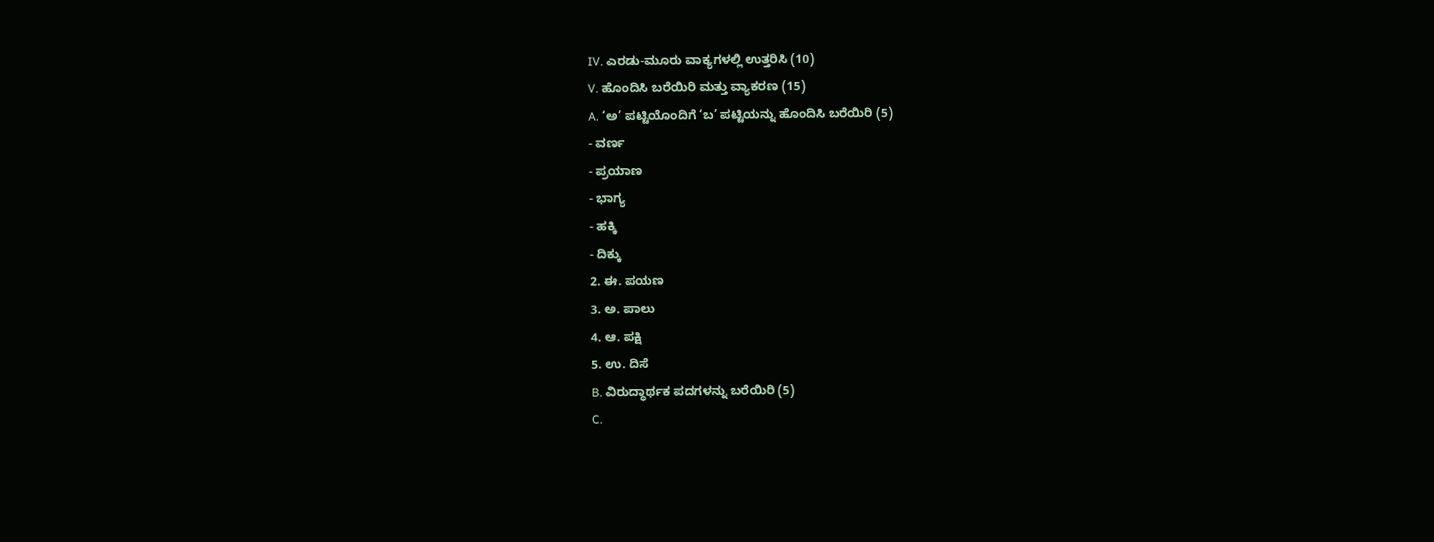IV. ಎರಡು-ಮೂರು ವಾಕ್ಯಗಳಲ್ಲಿ ಉತ್ತರಿಸಿ (10)
V. ಹೊಂದಿಸಿ ಬರೆಯಿರಿ ಮತ್ತು ವ್ಯಾಕರಣ (15)
A. ‘ಅ’ ಪಟ್ಟಿಯೊಂದಿಗೆ ‘ಬ’ ಪಟ್ಟಿಯನ್ನು ಹೊಂದಿಸಿ ಬರೆಯಿರಿ (5)
- ವರ್ಣ
- ಪ್ರಯಾಣ
- ಭಾಗ್ಯ
- ಹಕ್ಕಿ
- ದಿಕ್ಕು
2. ಈ. ಪಯಣ
3. ಅ. ಪಾಲು
4. ಆ. ಪಕ್ಷಿ
5. ಉ. ದಿಸೆ
B. ವಿರುದ್ಧಾರ್ಥಕ ಪದಗಳನ್ನು ಬರೆಯಿರಿ (5)
C.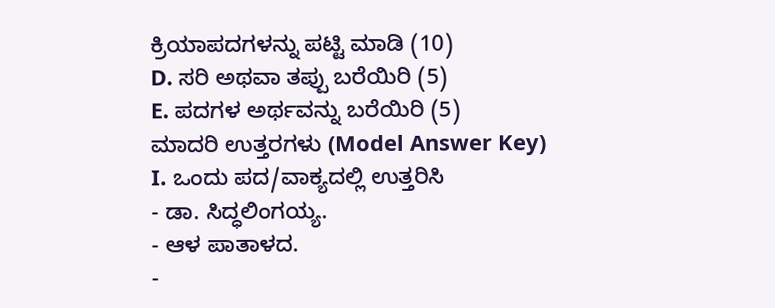ಕ್ರಿಯಾಪದಗಳನ್ನು ಪಟ್ಟಿ ಮಾಡಿ (10)
D. ಸರಿ ಅಥವಾ ತಪ್ಪು ಬರೆಯಿರಿ (5)
E. ಪದಗಳ ಅರ್ಥವನ್ನು ಬರೆಯಿರಿ (5)
ಮಾದರಿ ಉತ್ತರಗಳು (Model Answer Key)
I. ಒಂದು ಪದ/ವಾಕ್ಯದಲ್ಲಿ ಉತ್ತರಿಸಿ
- ಡಾ. ಸಿದ್ಧಲಿಂಗಯ್ಯ.
- ಆಳ ಪಾತಾಳದ.
-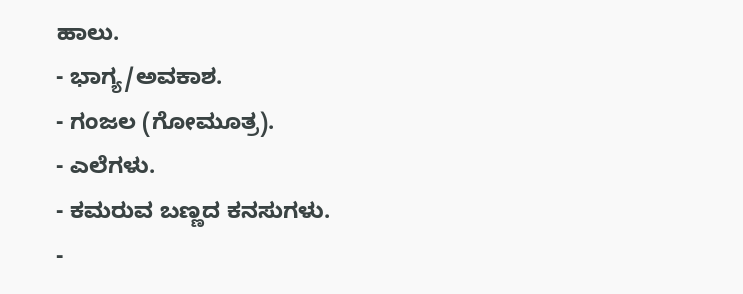ಹಾಲು.
- ಭಾಗ್ಯ/ಅವಕಾಶ.
- ಗಂಜಲ (ಗೋಮೂತ್ರ).
- ಎಲೆಗಳು.
- ಕಮರುವ ಬಣ್ಣದ ಕನಸುಗಳು.
-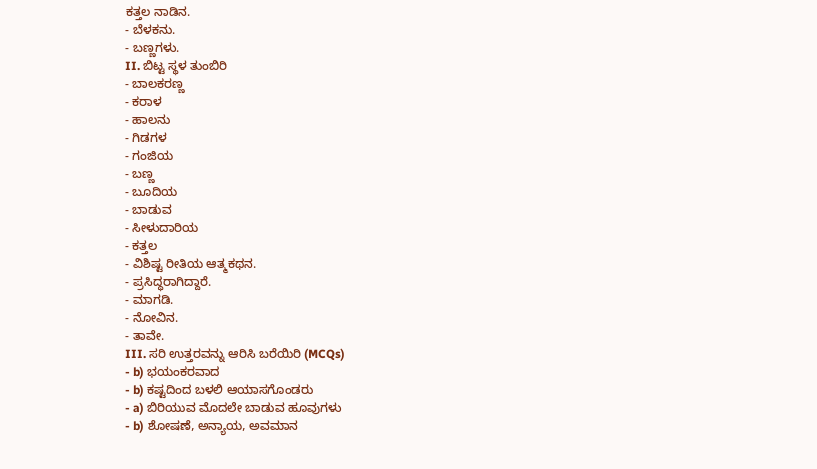ಕತ್ತಲ ನಾಡಿನ.
- ಬೆಳಕನು.
- ಬಣ್ಣಗಳು.
II. ಬಿಟ್ಟ ಸ್ಥಳ ತುಂಬಿರಿ
- ಬಾಲಕರಣ್ಣ
- ಕರಾಳ
- ಹಾಲನು
- ಗಿಡಗಳ
- ಗಂಜಿಯ
- ಬಣ್ಣ
- ಬೂದಿಯ
- ಬಾಡುವ
- ಸೀಳುದಾರಿಯ
- ಕತ್ತಲ
- ವಿಶಿಷ್ಟ ರೀತಿಯ ಆತ್ಮಕಥನ.
- ಪ್ರಸಿದ್ಧರಾಗಿದ್ದಾರೆ.
- ಮಾಗಡಿ.
- ನೋವಿನ.
- ತಾವೇ.
III. ಸರಿ ಉತ್ತರವನ್ನು ಆರಿಸಿ ಬರೆಯಿರಿ (MCQs)
- b) ಭಯಂಕರವಾದ
- b) ಕಷ್ಟದಿಂದ ಬಳಲಿ ಆಯಾಸಗೊಂಡರು
- a) ಬಿರಿಯುವ ಮೊದಲೇ ಬಾಡುವ ಹೂವುಗಳು
- b) ಶೋಷಣೆ, ಅನ್ಯಾಯ, ಅವಮಾನ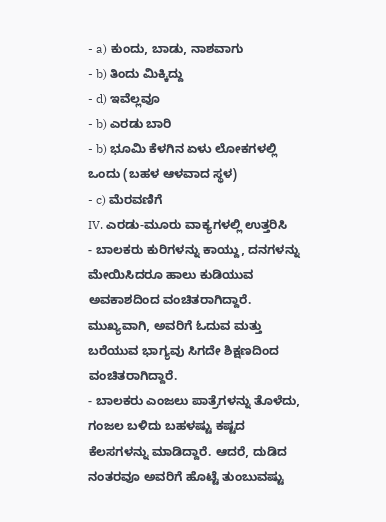- a) ಕುಂದು, ಬಾಡು, ನಾಶವಾಗು
- b) ತಿಂದು ಮಿಕ್ಕಿದ್ದು
- d) ಇವೆಲ್ಲವೂ
- b) ಎರಡು ಬಾರಿ
- b) ಭೂಮಿ ಕೆಳಗಿನ ಏಳು ಲೋಕಗಳಲ್ಲಿ ಒಂದು (ಬಹಳ ಆಳವಾದ ಸ್ಥಳ)
- c) ಮೆರವಣಿಗೆ
IV. ಎರಡು-ಮೂರು ವಾಕ್ಯಗಳಲ್ಲಿ ಉತ್ತರಿಸಿ
- ಬಾಲಕರು ಕುರಿಗಳನ್ನು ಕಾಯ್ದು, ದನಗಳನ್ನು ಮೇಯಿಸಿದರೂ ಹಾಲು ಕುಡಿಯುವ ಅವಕಾಶದಿಂದ ವಂಚಿತರಾಗಿದ್ದಾರೆ. ಮುಖ್ಯವಾಗಿ, ಅವರಿಗೆ ಓದುವ ಮತ್ತು ಬರೆಯುವ ಭಾಗ್ಯವು ಸಿಗದೇ ಶಿಕ್ಷಣದಿಂದ ವಂಚಿತರಾಗಿದ್ದಾರೆ.
- ಬಾಲಕರು ಎಂಜಲು ಪಾತ್ರೆಗಳನ್ನು ತೊಳೆದು, ಗಂಜಲ ಬಳಿದು ಬಹಳಷ್ಟು ಕಷ್ಟದ ಕೆಲಸಗಳನ್ನು ಮಾಡಿದ್ದಾರೆ. ಆದರೆ, ದುಡಿದ ನಂತರವೂ ಅವರಿಗೆ ಹೊಟ್ಟೆ ತುಂಬುವಷ್ಟು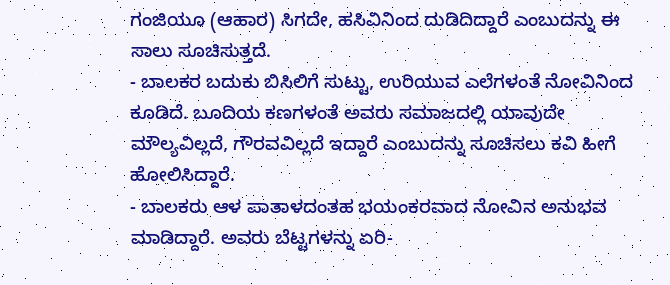ಗಂಜಿಯೂ (ಆಹಾರ) ಸಿಗದೇ, ಹಸಿವಿನಿಂದ ದುಡಿದಿದ್ದಾರೆ ಎಂಬುದನ್ನು ಈ ಸಾಲು ಸೂಚಿಸುತ್ತದೆ.
- ಬಾಲಕರ ಬದುಕು ಬಿಸಿಲಿಗೆ ಸುಟ್ಟು, ಉರಿಯುವ ಎಲೆಗಳಂತೆ ನೋವಿನಿಂದ ಕೂಡಿದೆ. ಬೂದಿಯ ಕಣಗಳಂತೆ ಅವರು ಸಮಾಜದಲ್ಲಿ ಯಾವುದೇ ಮೌಲ್ಯವಿಲ್ಲದೆ, ಗೌರವವಿಲ್ಲದೆ ಇದ್ದಾರೆ ಎಂಬುದನ್ನು ಸೂಚಿಸಲು ಕವಿ ಹೀಗೆ ಹೋಲಿಸಿದ್ದಾರೆ.
- ಬಾಲಕರು ಆಳ ಪಾತಾಳದಂತಹ ಭಯಂಕರವಾದ ನೋವಿನ ಅನುಭವ ಮಾಡಿದ್ದಾರೆ. ಅವರು ಬೆಟ್ಟಗಳನ್ನು ಏರಿ-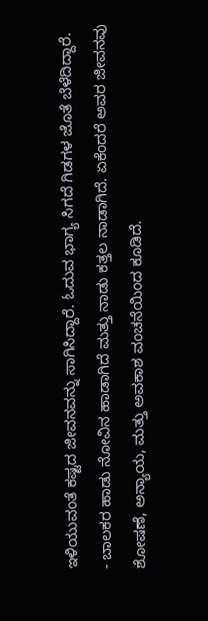ಇಳಿಯುವಂತೆ ಕಷ್ಟದ ಜೀವನವನ್ನು ಸಾಗಿಸಿದ್ದಾರೆ. ಓದುವ ಭಾಗ್ಯ ಸಿಗದೆ ಗಿಡಗಳ ಜೊತೆ ಬೆಳೆದಿದ್ದಾರೆ.
- ಬಾಲಕರ ಹಾಡು ನೋವಿನ ಹಾಡಾಗಿದೆ ಮತ್ತು ನಾಡು ಕತ್ತಲ ನಾಡಾಗಿದೆ. ಏಕೆಂದರೆ ಅವರ ಜೀವನವು ಶೋಷಣೆ, ಅನ್ಯಾಯ, ಮತ್ತು ಅವಕಾಶ ವಂಚನೆಯಿಂದ ಕೂಡಿದೆ.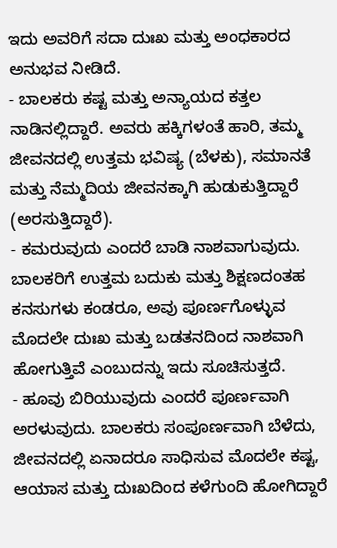ಇದು ಅವರಿಗೆ ಸದಾ ದುಃಖ ಮತ್ತು ಅಂಧಕಾರದ ಅನುಭವ ನೀಡಿದೆ.
- ಬಾಲಕರು ಕಷ್ಟ ಮತ್ತು ಅನ್ಯಾಯದ ಕತ್ತಲ ನಾಡಿನಲ್ಲಿದ್ದಾರೆ. ಅವರು ಹಕ್ಕಿಗಳಂತೆ ಹಾರಿ, ತಮ್ಮ ಜೀವನದಲ್ಲಿ ಉತ್ತಮ ಭವಿಷ್ಯ (ಬೆಳಕು), ಸಮಾನತೆ ಮತ್ತು ನೆಮ್ಮದಿಯ ಜೀವನಕ್ಕಾಗಿ ಹುಡುಕುತ್ತಿದ್ದಾರೆ (ಅರಸುತ್ತಿದ್ದಾರೆ).
- ಕಮರುವುದು ಎಂದರೆ ಬಾಡಿ ನಾಶವಾಗುವುದು. ಬಾಲಕರಿಗೆ ಉತ್ತಮ ಬದುಕು ಮತ್ತು ಶಿಕ್ಷಣದಂತಹ ಕನಸುಗಳು ಕಂಡರೂ, ಅವು ಪೂರ್ಣಗೊಳ್ಳುವ ಮೊದಲೇ ದುಃಖ ಮತ್ತು ಬಡತನದಿಂದ ನಾಶವಾಗಿ ಹೋಗುತ್ತಿವೆ ಎಂಬುದನ್ನು ಇದು ಸೂಚಿಸುತ್ತದೆ.
- ಹೂವು ಬಿರಿಯುವುದು ಎಂದರೆ ಪೂರ್ಣವಾಗಿ ಅರಳುವುದು. ಬಾಲಕರು ಸಂಪೂರ್ಣವಾಗಿ ಬೆಳೆದು, ಜೀವನದಲ್ಲಿ ಏನಾದರೂ ಸಾಧಿಸುವ ಮೊದಲೇ ಕಷ್ಟ, ಆಯಾಸ ಮತ್ತು ದುಃಖದಿಂದ ಕಳೆಗುಂದಿ ಹೋಗಿದ್ದಾರೆ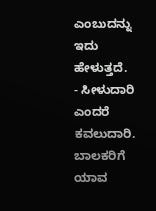ಎಂಬುದನ್ನು ಇದು ಹೇಳುತ್ತದೆ.
- ಸೀಳುದಾರಿ ಎಂದರೆ ಕವಲುದಾರಿ. ಬಾಲಕರಿಗೆ ಯಾವ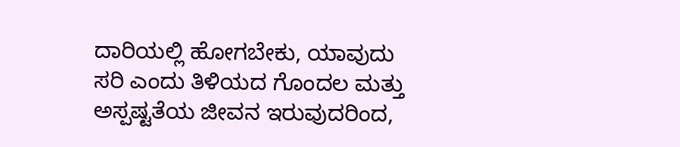ದಾರಿಯಲ್ಲಿ ಹೋಗಬೇಕು, ಯಾವುದು ಸರಿ ಎಂದು ತಿಳಿಯದ ಗೊಂದಲ ಮತ್ತು ಅಸ್ಪಷ್ಟತೆಯ ಜೀವನ ಇರುವುದರಿಂದ,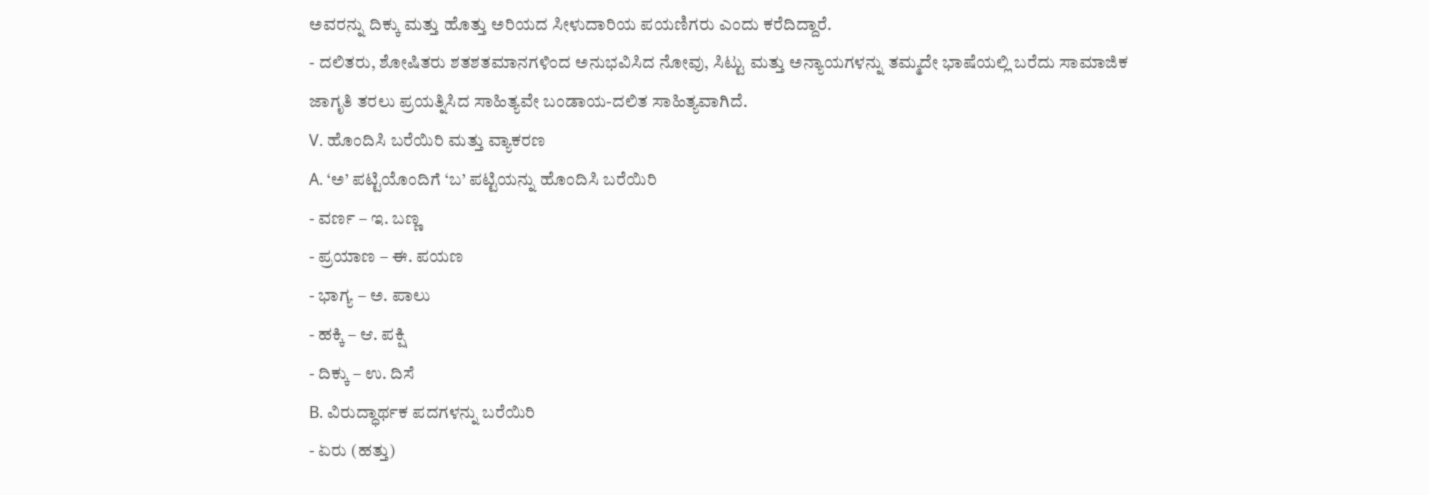ಅವರನ್ನು ದಿಕ್ಕು ಮತ್ತು ಹೊತ್ತು ಅರಿಯದ ಸೀಳುದಾರಿಯ ಪಯಣಿಗರು ಎಂದು ಕರೆದಿದ್ದಾರೆ.
- ದಲಿತರು, ಶೋಷಿತರು ಶತಶತಮಾನಗಳಿಂದ ಅನುಭವಿಸಿದ ನೋವು, ಸಿಟ್ಟು ಮತ್ತು ಅನ್ಯಾಯಗಳನ್ನು ತಮ್ಮದೇ ಭಾಷೆಯಲ್ಲಿ ಬರೆದು ಸಾಮಾಜಿಕ ಜಾಗೃತಿ ತರಲು ಪ್ರಯತ್ನಿಸಿದ ಸಾಹಿತ್ಯವೇ ಬಂಡಾಯ-ದಲಿತ ಸಾಹಿತ್ಯವಾಗಿದೆ.
V. ಹೊಂದಿಸಿ ಬರೆಯಿರಿ ಮತ್ತು ವ್ಯಾಕರಣ
A. ‘ಅ’ ಪಟ್ಟಿಯೊಂದಿಗೆ ‘ಬ’ ಪಟ್ಟಿಯನ್ನು ಹೊಂದಿಸಿ ಬರೆಯಿರಿ
- ವರ್ಣ – ಇ. ಬಣ್ಣ
- ಪ್ರಯಾಣ – ಈ. ಪಯಣ
- ಭಾಗ್ಯ – ಅ. ಪಾಲು
- ಹಕ್ಕಿ – ಆ. ಪಕ್ಷಿ
- ದಿಕ್ಕು – ಉ. ದಿಸೆ
B. ವಿರುದ್ಧಾರ್ಥಕ ಪದಗಳನ್ನು ಬರೆಯಿರಿ
- ಏರು (ಹತ್ತು)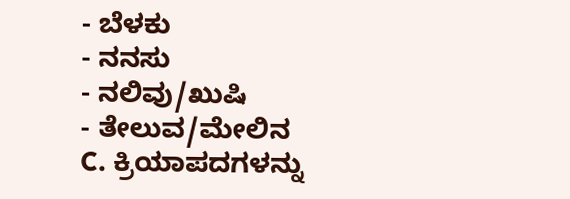- ಬೆಳಕು
- ನನಸು
- ನಲಿವು/ಖುಷಿ
- ತೇಲುವ/ಮೇಲಿನ
C. ಕ್ರಿಯಾಪದಗಳನ್ನು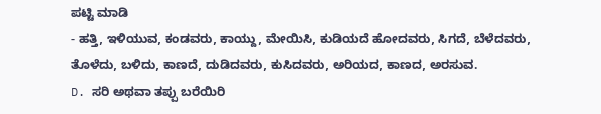ಪಟ್ಟಿ ಮಾಡಿ
- ಹತ್ತಿ, ಇಳಿಯುವ, ಕಂಡವರು, ಕಾಯ್ದು, ಮೇಯಿಸಿ, ಕುಡಿಯದೆ ಹೋದವರು, ಸಿಗದೆ, ಬೆಳೆದವರು, ತೊಳೆದು, ಬಳಿದು, ಕಾಣದೆ, ದುಡಿದವರು, ಕುಸಿದವರು, ಅರಿಯದ, ಕಾಣದ, ಅರಸುವ.
D. ಸರಿ ಅಥವಾ ತಪ್ಪು ಬರೆಯಿರಿ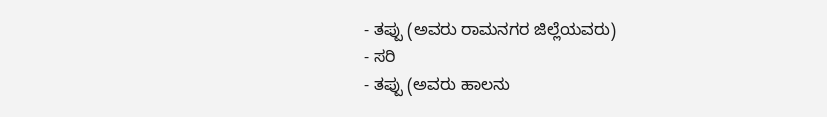- ತಪ್ಪು (ಅವರು ರಾಮನಗರ ಜಿಲ್ಲೆಯವರು)
- ಸರಿ
- ತಪ್ಪು (ಅವರು ಹಾಲನು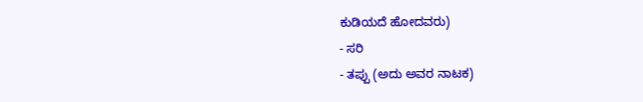ಕುಡಿಯದೆ ಹೋದವರು)
- ಸರಿ
- ತಪ್ಪು (ಅದು ಅವರ ನಾಟಕ)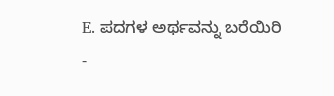E. ಪದಗಳ ಅರ್ಥವನ್ನು ಬರೆಯಿರಿ
-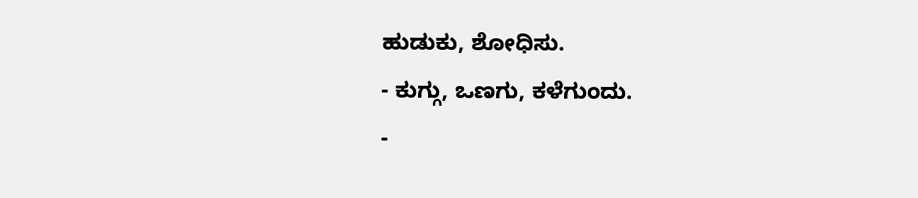ಹುಡುಕು, ಶೋಧಿಸು.
- ಕುಗ್ಗು, ಒಣಗು, ಕಳೆಗುಂದು.
-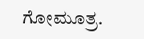ಗೋಮೂತ್ರ.